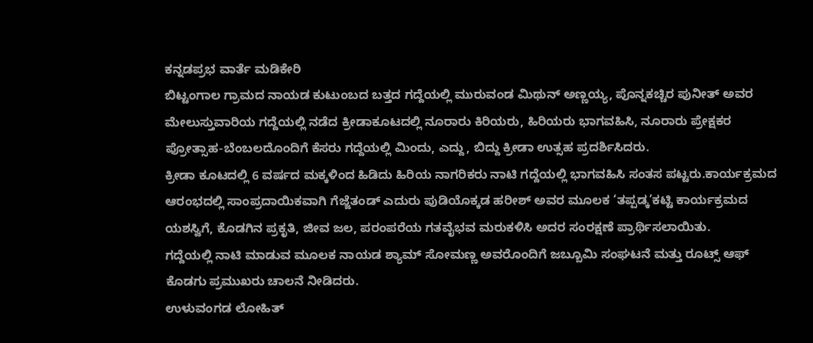ಕನ್ನಡಪ್ರಭ ವಾರ್ತೆ ಮಡಿಕೇರಿ
ಬಿಟ್ಟಂಗಾಲ ಗ್ರಾಮದ ನಾಯಡ ಕುಟುಂಬದ ಬತ್ತದ ಗದ್ದೆಯಲ್ಲಿ ಮುರುವಂಡ ಮಿಥುನ್ ಅಣ್ಣಯ್ಯ, ಪೊನ್ನಕಚ್ಚಿರ ಪುನೀತ್ ಅವರ ಮೇಲುಸ್ತುವಾರಿಯ ಗದ್ದೆಯಲ್ಲಿ ನಡೆದ ಕ್ರೀಡಾಕೂಟದಲ್ಲಿ ನೂರಾರು ಕಿರಿಯರು, ಹಿರಿಯರು ಭಾಗವಹಿಸಿ, ನೂರಾರು ಪ್ರೇಕ್ಷಕರ ಪ್ರೋತ್ಸಾಹ-ಬೆಂಬಲದೊಂದಿಗೆ ಕೆಸರು ಗದ್ದೆಯಲ್ಲಿ ಮಿಂದು, ಎದ್ದು, ಬಿದ್ದು ಕ್ರೀಡಾ ಉತ್ಸಹ ಪ್ರದರ್ಶಿಸಿದರು.
ಕ್ರೀಡಾ ಕೂಟದಲ್ಲಿ 6 ವರ್ಷದ ಮಕ್ಕಳಿಂದ ಹಿಡಿದು ಹಿರಿಯ ನಾಗರಿಕರು ನಾಟಿ ಗದ್ದೆಯಲ್ಲಿ ಭಾಗವಹಿಸಿ ಸಂತಸ ಪಟ್ಟರು.ಕಾರ್ಯಕ್ರಮದ ಆರಂಭದಲ್ಲಿ ಸಾಂಪ್ರದಾಯಿಕವಾಗಿ ಗೆಜ್ಜೆತಂಡ್ ಎದುರು ಪುಡಿಯೊಕ್ಕಡ ಹರೀಶ್ ಅವರ ಮೂಲಕ ‘ತಪ್ಪಡ್ಕ’ಕಟ್ಟಿ ಕಾರ್ಯಕ್ರಮದ ಯಶಸ್ವಿಗೆ, ಕೊಡಗಿನ ಪ್ರಕೃತಿ, ಜೀವ ಜಲ, ಪರಂಪರೆಯ ಗತವೈಭವ ಮರುಕಳಿಸಿ ಅದರ ಸಂರಕ್ಷಣೆ ಪ್ರಾರ್ಥಿಸಲಾಯಿತು.
ಗದ್ದೆಯಲ್ಲಿ ನಾಟಿ ಮಾಡುವ ಮೂಲಕ ನಾಯಡ ಶ್ಯಾಮ್ ಸೋಮಣ್ಣ ಅವರೊಂದಿಗೆ ಜಬ್ಬೂಮಿ ಸಂಘಟನೆ ಮತ್ತು ರೂಟ್ಸ್ ಆಫ್ ಕೊಡಗು ಪ್ರಮುಖರು ಚಾಲನೆ ನೀಡಿದರು.
ಉಳುವಂಗಡ ಲೋಹಿತ್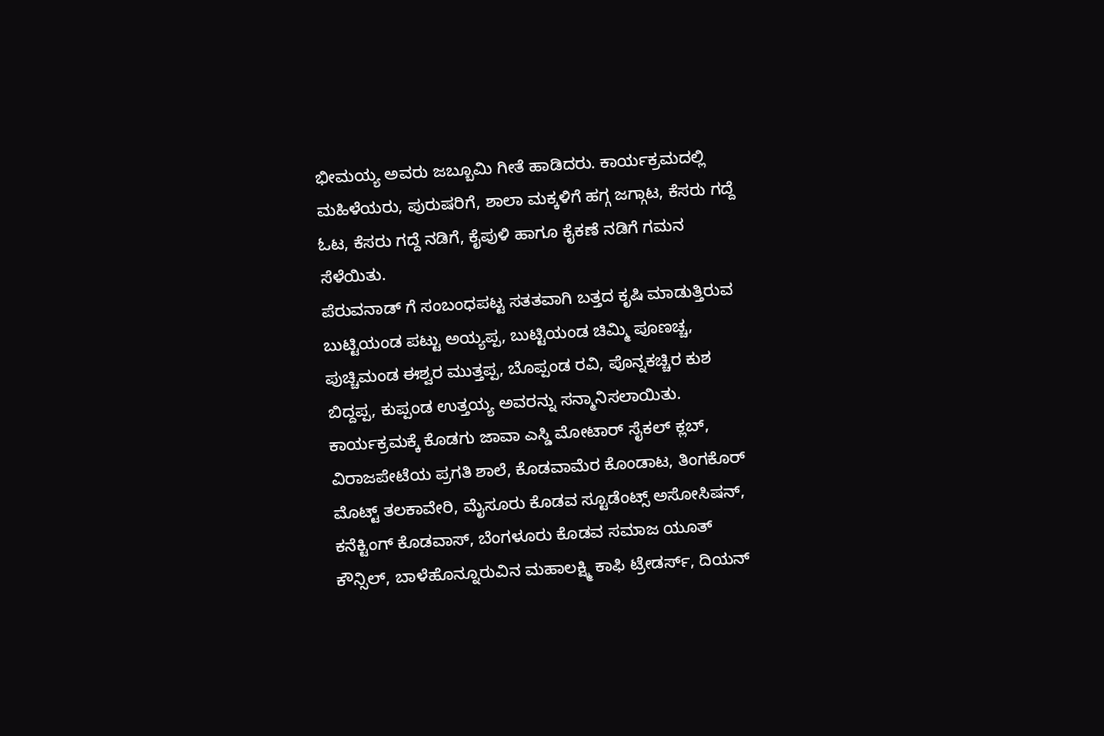ಭೀಮಯ್ಯ ಅವರು ಜಬ್ಬೂಮಿ ಗೀತೆ ಹಾಡಿದರು. ಕಾರ್ಯಕ್ರಮದಲ್ಲಿ ಮಹಿಳೆಯರು, ಪುರುಷರಿಗೆ, ಶಾಲಾ ಮಕ್ಕಳಿಗೆ ಹಗ್ಗ ಜಗ್ಗಾಟ, ಕೆಸರು ಗದ್ದೆ ಓಟ, ಕೆಸರು ಗದ್ದೆ ನಡಿಗೆ, ಕೈಪುಳಿ ಹಾಗೂ ಕೈಕಣೆ ನಡಿಗೆ ಗಮನ ಸೆಳೆಯಿತು.
ಪೆರುವನಾಡ್ ಗೆ ಸಂಬಂಧಪಟ್ಟ ಸತತವಾಗಿ ಬತ್ತದ ಕೃಷಿ ಮಾಡುತ್ತಿರುವ ಬುಟ್ಟಿಯಂಡ ಪಟ್ಟು ಅಯ್ಯಪ್ಪ, ಬುಟ್ಟಿಯಂಡ ಚಿಮ್ಮಿ ಪೂಣಚ್ಚ, ಪುಚ್ಚಿಮಂಡ ಈಶ್ವರ ಮುತ್ತಪ್ಪ, ಬೊಪ್ಪಂಡ ರವಿ, ಪೊನ್ನಕಚ್ಚಿರ ಕುಶ ಬಿದ್ದಪ್ಪ, ಕುಪ್ಪಂಡ ಉತ್ತಯ್ಯ ಅವರನ್ನು ಸನ್ಮಾನಿಸಲಾಯಿತು.
ಕಾರ್ಯಕ್ರಮಕ್ಕೆ ಕೊಡಗು ಜಾವಾ ಎಸ್ಡಿ ಮೋಟಾರ್ ಸೈಕಲ್ ಕ್ಲಬ್, ವಿರಾಜಪೇಟೆಯ ಪ್ರಗತಿ ಶಾಲೆ, ಕೊಡವಾಮೆರ ಕೊಂಡಾಟ, ತಿಂಗಕೊರ್ ಮೊಟ್ಟ್ ತಲಕಾವೇರಿ, ಮೈಸೂರು ಕೊಡವ ಸ್ಟೂಡೆಂಟ್ಸ್ ಅಸೋಸಿಷನ್, ಕನೆಕ್ಟಿಂಗ್ ಕೊಡವಾಸ್, ಬೆಂಗಳೂರು ಕೊಡವ ಸಮಾಜ ಯೂತ್ ಕೌನ್ಸಿಲ್, ಬಾಳೆಹೊನ್ನೂರುವಿನ ಮಹಾಲಕ್ಷ್ಮಿ ಕಾಫಿ ಟ್ರೇಡರ್ಸ್, ದಿಯನ್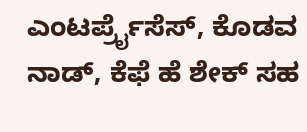ಎಂಟರ್ಪ್ರೈಸೆಸ್, ಕೊಡವ ನಾಡ್, ಕೆಫೆ ಹೆ ಶೇಕ್ ಸಹ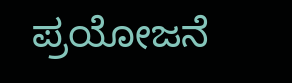ಪ್ರಯೋಜನೆ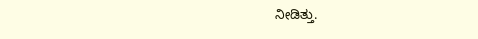ನೀಡಿತ್ತು.